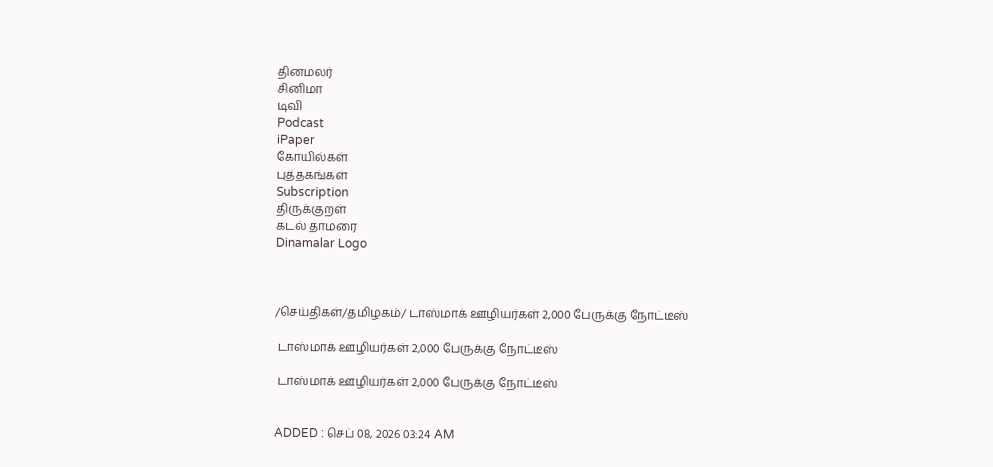தினமலர்
சினிமா
டிவி
Podcast
iPaper
கோயில்கள்
புத்தகங்கள்
Subscription
திருக்குறள்
கடல் தாமரை
Dinamalar Logo



/செய்திகள்/தமிழகம்/ டாஸ்மாக் ஊழியர்கள் 2,000 பேருக்கு நோட்டீஸ்

 டாஸ்மாக் ஊழியர்கள் 2,000 பேருக்கு நோட்டீஸ்

 டாஸ்மாக் ஊழியர்கள் 2,000 பேருக்கு நோட்டீஸ்


ADDED : செப் 08, 2026 03:24 AM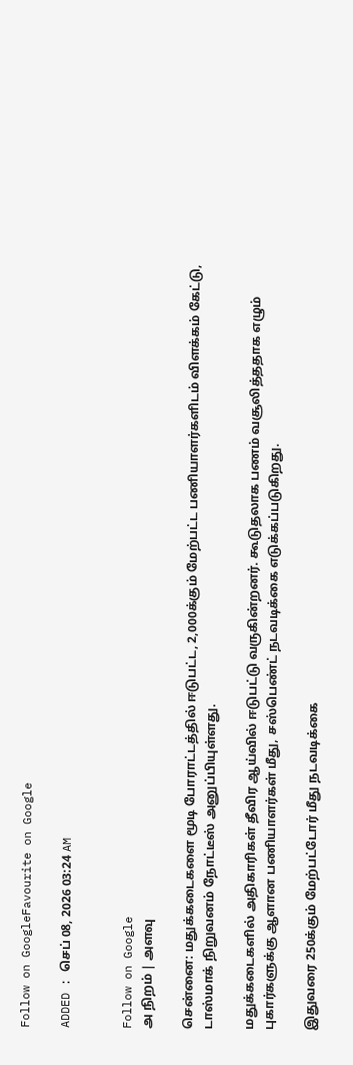Follow on GoogleFavourite on Google

ADDED : செப் 08, 2026 03:24 AM


Follow on Google
அ நிறம் | அளவு

சென்னை: மதுக்கடைகளை மூடி போராட்டத்தில் ஈடுபட்ட, 2,000க்கும் மேற்பட்ட பணியாளர்களிடம் விளக்கம் கேட்டு, டாஸ்மாக் நிறுவனம் நோட்டீஸ் அனுப்பியுள்ளது.

மதுக்கடைகளில் அதிகாரிகள் தீவிர ஆய்வில் ஈடுபட்டு வருகின்றனர். கூடுதலாக பணம் வசூலித்ததாக எழும் புகார்களுக்கு ஆளான பணியாளர்கள் மீது, சஸ்பெண்ட் நடவடிக்கை எடுக்கப்படுகிறது.

இதுவரை 250க்கும் மேற்பட்டோர் மீது நடவடிக்கை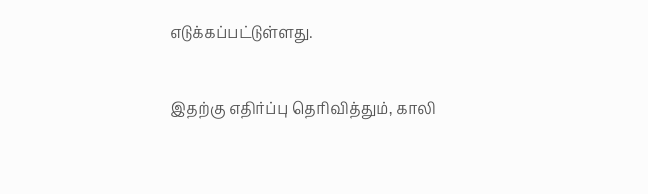எடுக்கப்பட்டுள்ளது.

இதற்கு எதிர்ப்பு தெரிவித்தும், காலி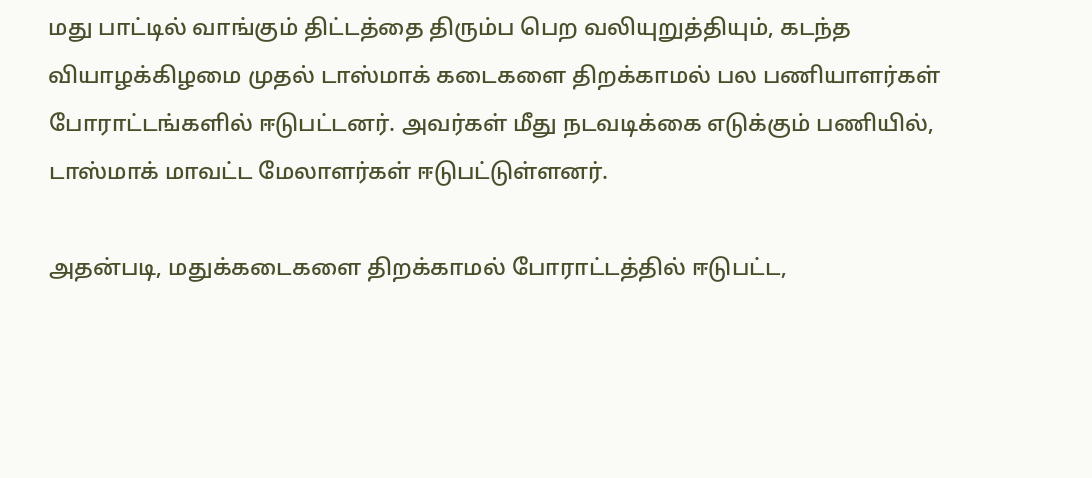மது பாட்டில் வாங்கும் திட்டத்தை திரும்ப பெற வலியுறுத்தியும், கடந்த வியாழக்கிழமை முதல் டாஸ்மாக் கடைகளை திறக்காமல் பல பணியாளர்கள் போராட்டங்களில் ஈடுபட்டனர். அவர்கள் மீது நடவடிக்கை எடுக்கும் பணியில், டாஸ்மாக் மாவட்ட மேலாளர்கள் ஈடுபட்டுள்ளனர்.

அதன்படி, மதுக்கடைகளை திறக்காமல் போராட்டத்தில் ஈடுபட்ட,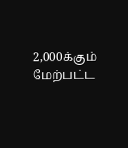2,000க்கும் மேற்பட்ட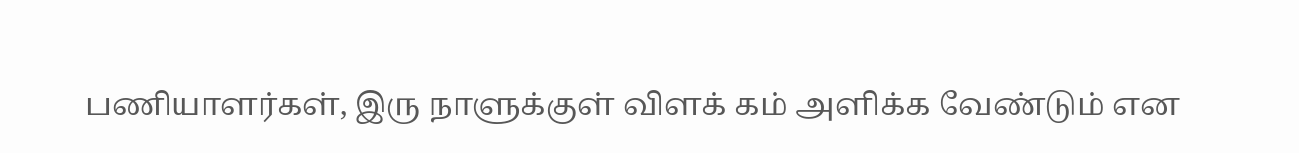பணியாளர்கள், இரு நாளுக்குள் விளக் கம் அளிக்க வேண்டும் என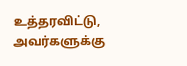உத்தரவிட்டு, அவர்களுக்கு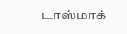டாஸ்மாக்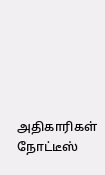அதிகாரிகள் நோட்டீஸ்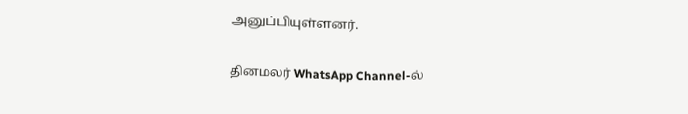அனுப்பியுள்ளனர்.

தினமலர் WhatsApp Channel-ல்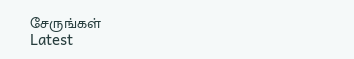சேருங்கள்
Latest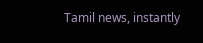Tamil news, instantly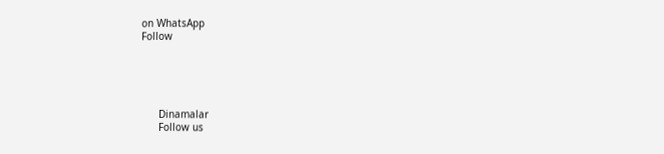on WhatsApp
Follow





      Dinamalar
      Follow us